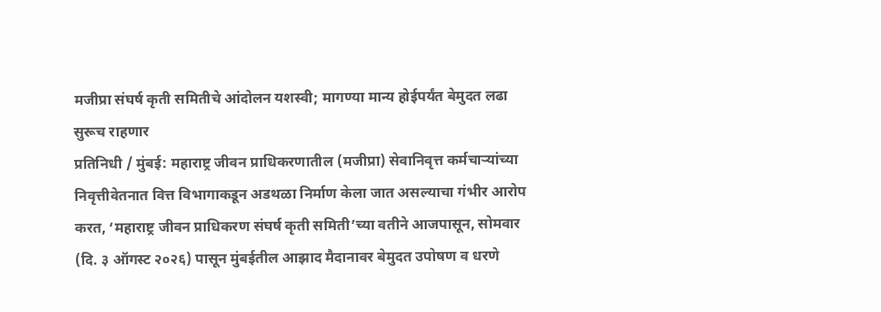मजीप्रा संघर्ष कृती समितीचे आंदोलन यशस्वी; मागण्या मान्य होईपर्यंत बेमुदत लढा सुरूच राहणार
प्रतिनिधी / मुंबई: महाराष्ट्र जीवन प्राधिकरणातील (मजीप्रा) सेवानिवृत्त कर्मचाऱ्यांच्या निवृत्तीवेतनात वित्त विभागाकडून अडथळा निर्माण केला जात असल्याचा गंभीर आरोप करत, ‘महाराष्ट्र जीवन प्राधिकरण संघर्ष कृती समिती’च्या वतीने आजपासून, सोमवार (दि. ३ ऑगस्ट २०२६) पासून मुंबईतील आझाद मैदानावर बेमुदत उपोषण व धरणे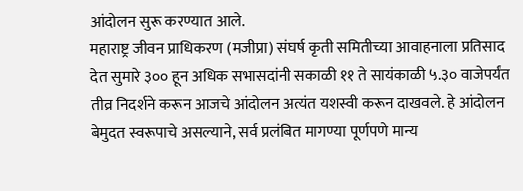आंदोलन सुरू करण्यात आले.
महाराष्ट्र जीवन प्राधिकरण (मजीप्रा) संघर्ष कृती समितीच्या आवाहनाला प्रतिसाद देत सुमारे ३०० हून अधिक सभासदांनी सकाळी ११ ते सायंकाळी ५.३० वाजेपर्यंत तीव्र निदर्शने करून आजचे आंदोलन अत्यंत यशस्वी करून दाखवले. हे आंदोलन बेमुदत स्वरूपाचे असल्याने, सर्व प्रलंबित मागण्या पूर्णपणे मान्य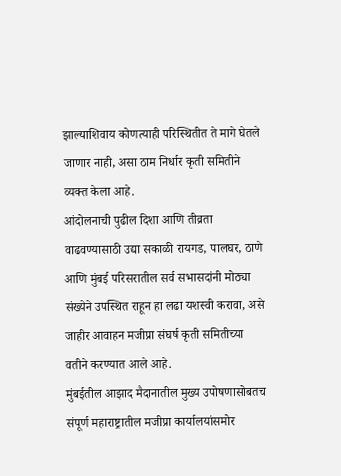झाल्याशिवाय कोणत्याही परिस्थितीत ते मागे घेतले जाणार नाही, असा ठाम निर्धार कृती समितीने व्यक्त केला आहे.
आंदोलनाची पुढील दिशा आणि तीव्रता वाढवण्यासाठी उद्या सकाळी रायगड, पालघर, ठाणे आणि मुंबई परिसरातील सर्व सभासदांनी मोठ्या संख्येने उपस्थित राहून हा लढा यशस्वी करावा, असे जाहीर आवाहन मजीप्रा संघर्ष कृती समितीच्या वतीने करण्यात आले आहे.
मुंबईतील आझाद मैदानातील मुख्य उपोषणासोबतच संपूर्ण महाराष्ट्रातील मजीप्रा कार्यालयांसमोर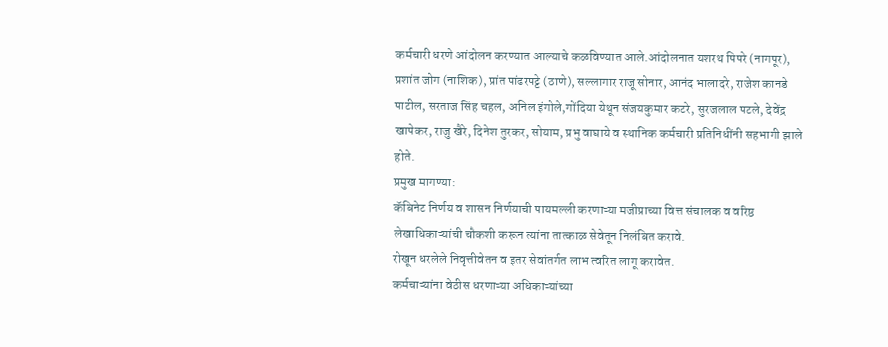कर्मचारी धरणे आंदोलन करण्यात आल्याचे कळविण्यात आले.आंदोलनात यशरथ पिपरे (नागपूर), प्रशांत जोग (नाशिक), प्रांत पांढरपट्टे (ठाणे), सल्लागार राजू सोनार, आनंद भालादरे, राजेश कानडे पाटील, सरताज सिंह चहल, अनिल इंगोले,गोंदिया येथून संजयकुमार कटरे, सुरजलाल पटले, देवेंद्र खापेकर, राजु खैरे, दिनेश तुरकर, सोयाम, प्रभु वाघाये व स्थानिक कर्मचारी प्रतिनिधींनी सहभागी झाले होते.
प्रमुख मागण्या:
कॅबिनेट निर्णय व शासन निर्णयाची पायमल्ली करणाऱ्या मजीप्राच्या वित्त संचालक व वरिष्ठ लेखाधिकाऱ्यांची चौकशी करून त्यांना तात्काळ सेवेतून निलंबित करावे.
रोखून धरलेले निवृत्तीवेतन व इतर सेवांतर्गत लाभ त्वरित लागू करावेत.
कर्मचाऱ्यांना वेठीस धरणाऱ्या अधिकाऱ्यांच्या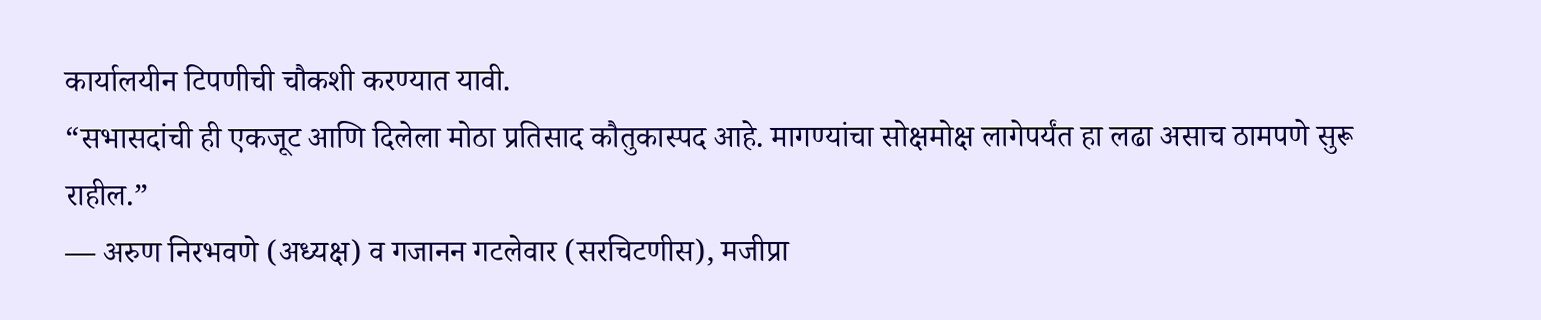कार्यालयीन टिपणीची चौकशी करण्यात यावी.
“सभासदांची ही एकजूट आणि दिलेला मोठा प्रतिसाद कौतुकास्पद आहे. मागण्यांचा सोक्षमोक्ष लागेपर्यंत हा लढा असाच ठामपणे सुरू राहील.”
— अरुण निरभवणे (अध्यक्ष) व गजानन गटलेवार (सरचिटणीस), मजीप्रा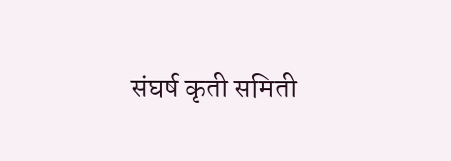संघर्ष कृती समिती